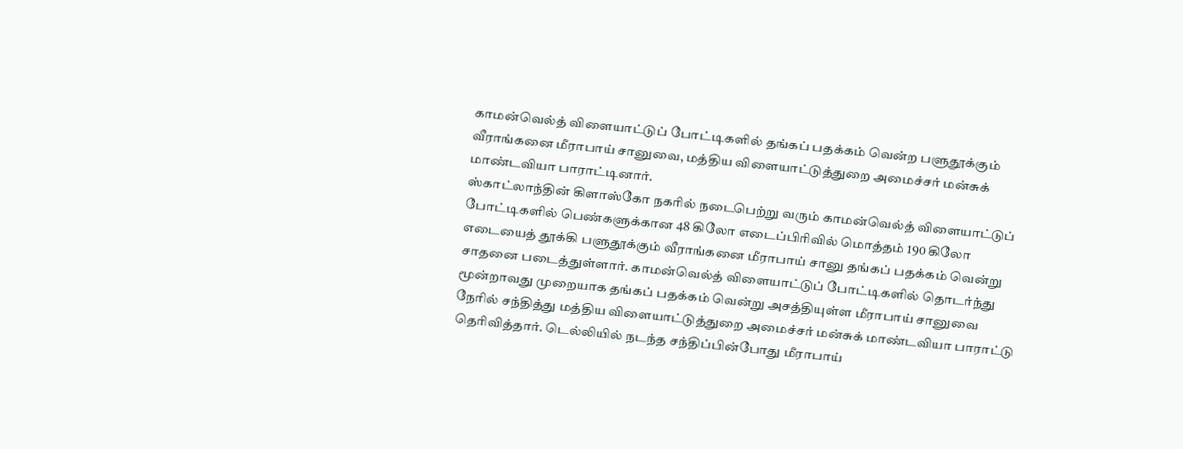காமன்வெல்த் விளையாட்டுப் போட்டிகளில் தங்கப் பதக்கம் வென்ற பளுதூக்கும் வீராங்கனை மீராபாய் சானுவை, மத்திய விளையாட்டுத்துறை அமைச்சர் மன்சுக் மாண்டவியா பாராட்டினார்.
ஸ்காட்லாந்தின் கிளாஸ்கோ நகரில் நடைபெற்று வரும் காமன்வெல்த் விளையாட்டுப் போட்டிகளில் பெண்களுக்கான 48 கிலோ எடைப்பிரிவில் மொத்தம் 190 கிலோ எடையைத் தூக்கி பளுதூக்கும் வீராங்கனை மீராபாய் சானு தங்கப் பதக்கம் வென்று சாதனை படைத்துள்ளார். காமன்வெல்த் விளையாட்டுப் போட்டிகளில் தொடர்ந்து மூன்றாவது முறையாக தங்கப் பதக்கம் வென்று அசத்தியுள்ள மீராபாய் சானுவை நேரில் சந்தித்து மத்திய விளையாட்டுத்துறை அமைச்சர் மன்சுக் மாண்டவியா பாராட்டு தெரிவித்தார். டெல்லியில் நடந்த சந்திப்பின்போது மீராபாய்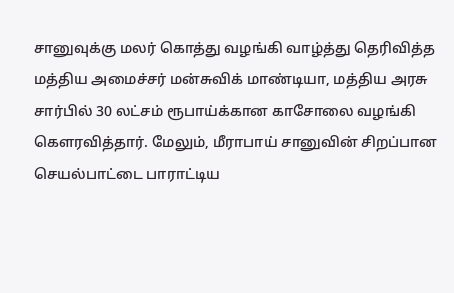சானுவுக்கு மலர் கொத்து வழங்கி வாழ்த்து தெரிவித்த மத்திய அமைச்சர் மன்சுவிக் மாண்டியா, மத்திய அரசு சார்பில் 30 லட்சம் ரூபாய்க்கான காசோலை வழங்கி கௌரவித்தார். மேலும், மீராபாய் சானுவின் சிறப்பான செயல்பாட்டை பாராட்டிய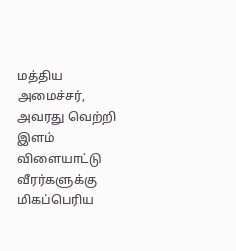மத்திய அமைச்சர், அவரது வெற்றி இளம் விளையாட்டு வீரர்களுக்கு மிகப்பெரிய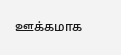ஊக்கமாக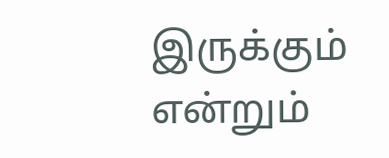இருக்கும் என்றும்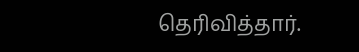தெரிவித்தார்.